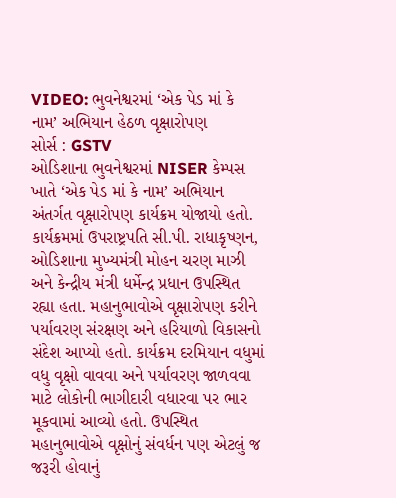VIDEO: ભુવનેશ્વરમાં ‘એક પેડ માં કે નામ’ અભિયાન હેઠળ વૃક્ષારોપણ
સોર્સ : GSTV
ઓડિશાના ભુવનેશ્વરમાં NISER કેમ્પસ ખાતે ‘એક પેડ માં કે નામ’ અભિયાન અંતર્ગત વૃક્ષારોપણ કાર્યક્રમ યોજાયો હતો. કાર્યક્રમમાં ઉપરાષ્ટ્રપતિ સી.પી. રાધાકૃષ્ણન, ઓડિશાના મુખ્યમંત્રી મોહન ચરણ માઝી અને કેન્દ્રીય મંત્રી ધર્મેન્દ્ર પ્રધાન ઉપસ્થિત રહ્યા હતા. મહાનુભાવોએ વૃક્ષારોપણ કરીને પર્યાવરણ સંરક્ષણ અને હરિયાળો વિકાસનો સંદેશ આપ્યો હતો. કાર્યક્રમ દરમિયાન વધુમાં વધુ વૃક્ષો વાવવા અને પર્યાવરણ જાળવવા માટે લોકોની ભાગીદારી વધારવા પર ભાર મૂકવામાં આવ્યો હતો. ઉપસ્થિત મહાનુભાવોએ વૃક્ષોનું સંવર્ધન પણ એટલું જ જરૂરી હોવાનું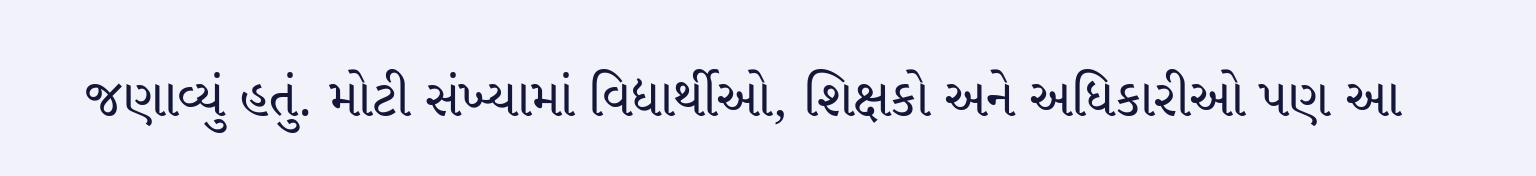જણાવ્યું હતું. મોટી સંખ્યામાં વિદ્યાર્થીઓ, શિક્ષકો અને અધિકારીઓ પણ આ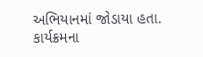અભિયાનમાં જોડાયા હતા. કાર્યક્રમના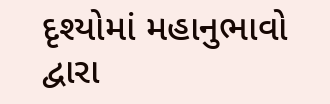દૃશ્યોમાં મહાનુભાવો દ્વારા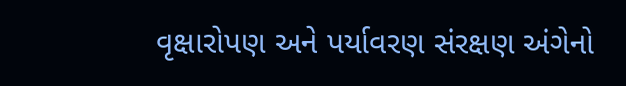વૃક્ષારોપણ અને પર્યાવરણ સંરક્ષણ અંગેનો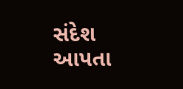સંદેશ આપતા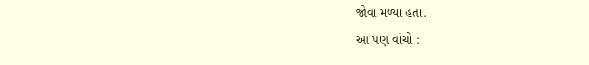જોવા મળ્યા હતા.
આ પણ વાંચો :